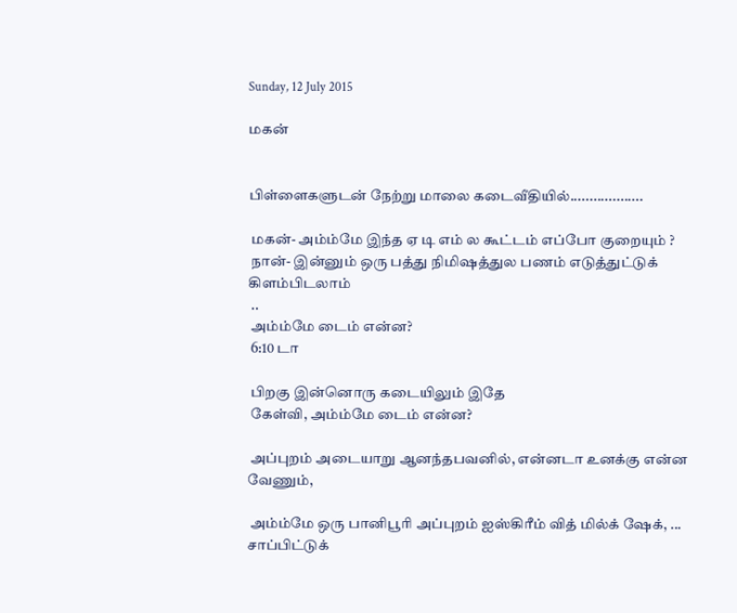Sunday, 12 July 2015

மகன்


பிள்ளைகளுடன் நேற்று மாலை கடைவீதியில்...................

 மகன்- அம்ம்மே இந்த ஏ டி எம் ல கூட்டம் எப்போ குறையும் ?
 நான்- இன்னும் ஒரு பத்து நிமிஷத்துல பணம் எடுத்துட்டுக் கிளம்பிடலாம்
 ..
 அம்ம்மே டைம் என்ன?
 6:10 டா

 பிறகு இன்னொரு கடையிலும் இதே
 கேள்வி, அம்ம்மே டைம் என்ன?

 அப்புறம் அடையாறு ஆனந்தபவனில், என்னடா உனக்கு என்ன வேணும்,

 அம்ம்மே ஒரு பானிபூரி அப்புறம் ஐஸ்கிரீம் வித் மில்க் ஷேக், ...
சாப்பிட்டுக்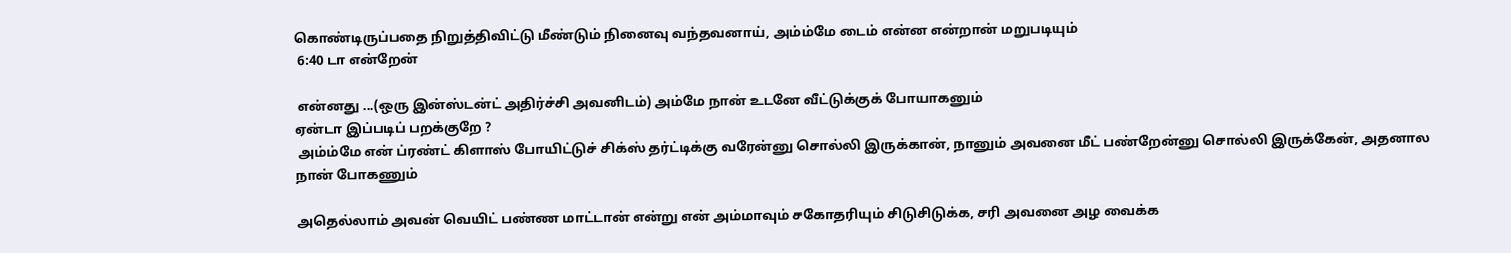கொண்டிருப்பதை நிறுத்திவிட்டு மீண்டும் நினைவு வந்தவனாய், அம்ம்மே டைம் என்ன என்றான் மறுபடியும்
 6:40 டா என்றேன்

 என்னது ...(ஒரு இன்ஸ்டன்ட் அதிர்ச்சி அவனிடம்) அம்மே நான் உடனே வீட்டுக்குக் போயாகனும்
ஏன்டா இப்படிப் பறக்குறே ?
 அம்ம்மே என் ப்ரண்ட் கிளாஸ் போயிட்டுச் சிக்ஸ் தர்ட்டிக்கு வரேன்னு சொல்லி இருக்கான், நானும் அவனை மீட் பண்றேன்னு சொல்லி இருக்கேன், அதனால நான் போகணும்

அதெல்லாம் அவன் வெயிட் பண்ண மாட்டான் என்று என் அம்மாவும் சகோதரியும் சிடுசிடுக்க, சரி அவனை அழ வைக்க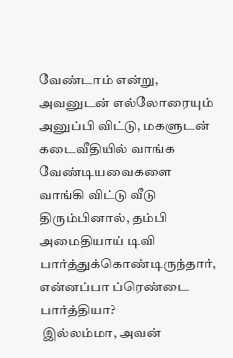வேண்டாம் என்று, அவனுடன் எல்லோரையும் அனுப்பி விட்டு, மகளுடன் கடைவீதியில் வாங்க வேண்டியவைகளை வாங்கி விட்டு வீடு திரும்பினால், தம்பி அமைதியாய் டிவி பார்த்துக்கொண்டிருந்தார்,
என்னப்பா ப்ரெண்டை பார்த்தியா?
 இல்லம்மா, அவன்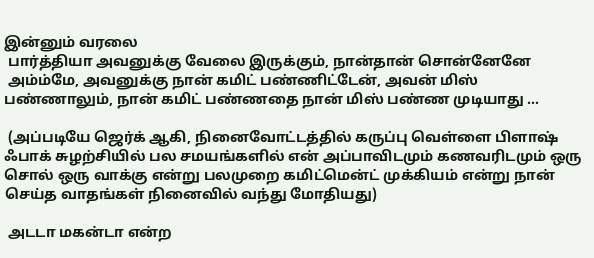இன்னும் வரலை
 பார்த்தியா அவனுக்கு வேலை இருக்கும், நான்தான் சொன்னேனே
 அம்ம்மே, அவனுக்கு நான் கமிட் பண்ணிட்டேன், அவன் மிஸ் பண்ணாலும், நான் கமிட் பண்ணதை நான் மிஸ் பண்ண முடியாது ...

 (அப்படியே ஜெர்க் ஆகி, நினைவோட்டத்தில் கருப்பு வெள்ளை பிளாஷ் ஃபாக் சுழற்சியில் பல சமயங்களில் என் அப்பாவிடமும் கணவரிடமும் ஒரு சொல் ஒரு வாக்கு என்று பலமுறை கமிட்மென்ட் முக்கியம் என்று நான் செய்த வாதங்கள் நினைவில் வந்து மோதியது)

 அடடா மகன்டா என்ற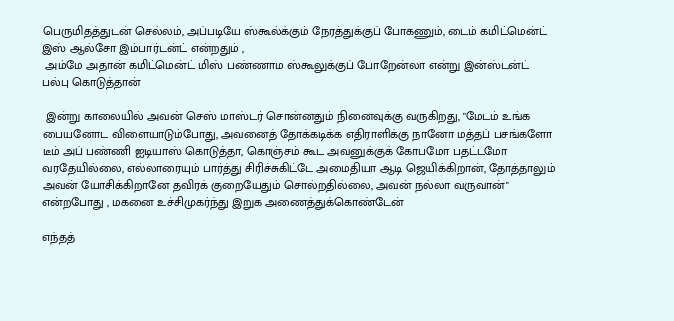பெருமிதத்துடன் செல்லம், அப்படியே ஸ்கூல்க்கும் நேரத்துக்குப் போகணும், டைம் கமிட்மென்ட் இஸ் ஆல்சோ இம்பார்டன்ட் என்றதும் ,
 அம்மே அதான் கமிட்மென்ட் மிஸ் பண்ணாம ஸ்கூலுக்குப் போறேன்லா என்று இன்ஸ்டன்ட் பல்பு கொடுத்தான்

 இன்று காலையில் அவன் செஸ் மாஸ்டர் சொன்னதும் நினைவுக்கு வருகிறது, "மேடம் உங்க பையனோட விளையாடும்போது, அவனைத் தோக்கடிக்க எதிராளிக்கு நானோ மத்தப் பசங்களோ டீம் அப் பண்ணி ஐடியாஸ் கொடுத்தா, கொஞ்சம் கூட அவனுக்குக் கோபமோ பதட்டமோ வரதேயில்லை, எல்லாரையும் பார்த்து சிரிச்சுகிட்டே அமைதியா ஆடி ஜெயிக்கிறான், தோத்தாலும் அவன் யோசிக்கிறானே தவிரக் குறையேதும் சொல்றதில்லை, அவன் நல்லா வருவான்" என்றபோது , மகனை உச்சிமுகர்ந்து இறுக அணைத்துக்கொண்டேன்

எந்தத்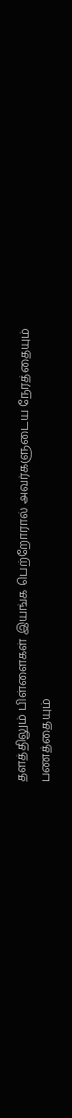தளத்திலும் பிள்ளைகள் இயங்க பெற்றோரால் அவர்களுடைய நேரத்தையும் பணத்தையும்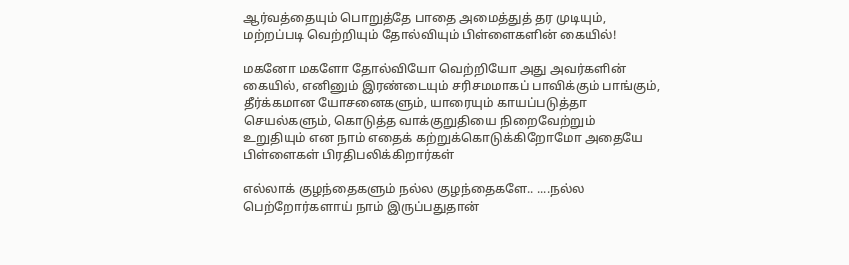ஆர்வத்தையும் பொறுத்தே பாதை அமைத்துத் தர முடியும், மற்றப்படி வெற்றியும் தோல்வியும் பிள்ளைகளின் கையில்!

மகனோ மகளோ தோல்வியோ வெற்றியோ அது அவர்களின் கையில், எனினும் இரண்டையும் சரிசமமாகப் பாவிக்கும் பாங்கும், தீர்க்கமான யோசனைகளும், யாரையும் காயப்படுத்தா செயல்களும், கொடுத்த வாக்குறுதியை நிறைவேற்றும் உறுதியும் என நாம் எதைக் கற்றுக்கொடுக்கிறோமோ அதையே பிள்ளைகள் பிரதிபலிக்கிறார்கள்

எல்லாக் குழந்தைகளும் நல்ல குழந்தைகளே.. ....நல்ல பெற்றோர்களாய் நாம் இருப்பதுதான்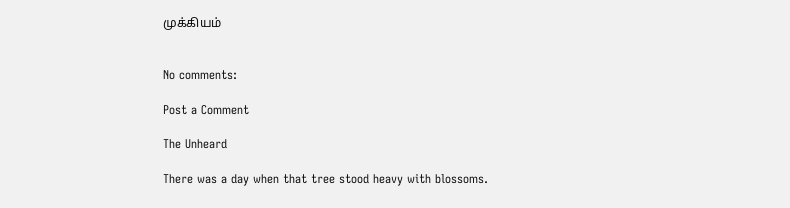முக்கியம்


No comments:

Post a Comment

The Unheard

There was a day when that tree stood heavy with blossoms.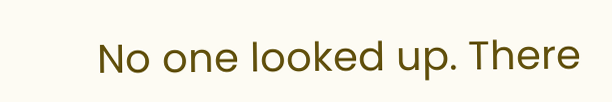No one looked up. There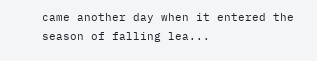came another day when it entered the season of falling lea...